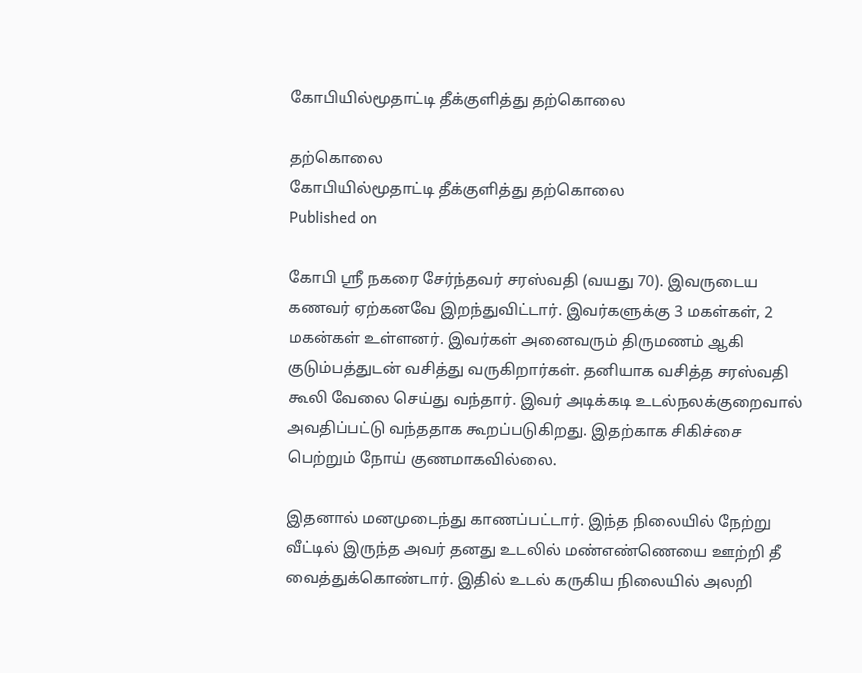கோபியில்மூதாட்டி தீக்குளித்து தற்கொலை

தற்கொலை
கோபியில்மூதாட்டி தீக்குளித்து தற்கொலை
Published on

கோபி ஸ்ரீ நகரை சேர்ந்தவர் சரஸ்வதி (வயது 70). இவருடைய கணவர் ஏற்கனவே இறந்துவிட்டார். இவர்களுக்கு 3 மகள்கள், 2 மகன்கள் உள்ளனர். இவர்கள் அனைவரும் திருமணம் ஆகி குடும்பத்துடன் வசித்து வருகிறார்கள். தனியாக வசித்த சரஸ்வதி கூலி வேலை செய்து வந்தார். இவர் அடிக்கடி உடல்நலக்குறைவால் அவதிப்பட்டு வந்ததாக கூறப்படுகிறது. இதற்காக சிகிச்சை பெற்றும் நோய் குணமாகவில்லை.

இதனால் மனமுடைந்து காணப்பட்டார். இந்த நிலையில் நேற்று வீட்டில் இருந்த அவர் தனது உடலில் மண்எண்ணெயை ஊற்றி தீ வைத்துக்கொண்டார். இதில் உடல் கருகிய நிலையில் அலறி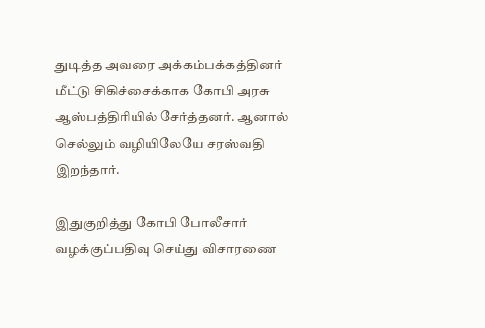துடித்த அவரை அக்கம்பக்கத்தினர் மீட்டு சிகிச்சைக்காக கோபி அரசு ஆஸ்பத்திரியில் சேர்த்தனர். ஆனால் செல்லும் வழியிலேயே சரஸ்வதி இறந்தார்.

இதுகுறித்து கோபி போலீசார் வழக்குப்பதிவு செய்து விசாரணை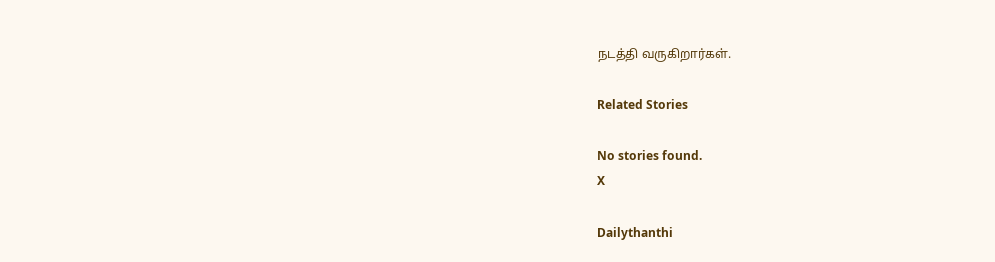நடத்தி வருகிறார்கள்.

Related Stories

No stories found.
X

Dailythanthi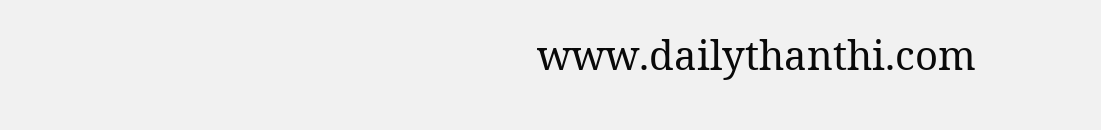www.dailythanthi.com